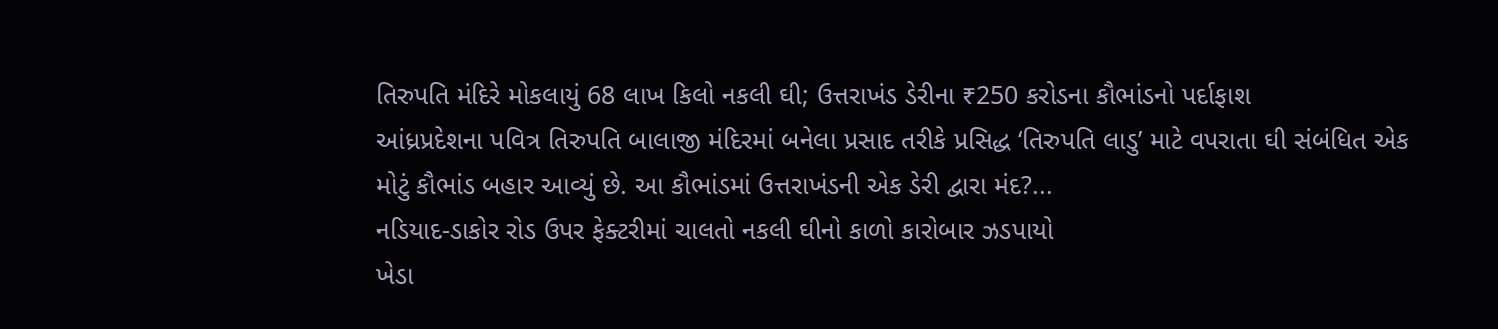તિરુપતિ મંદિરે મોકલાયું 68 લાખ કિલો નકલી ઘી; ઉત્તરાખંડ ડેરીના ₹250 કરોડના કૌભાંડનો પર્દાફાશ
આંધ્રપ્રદેશના પવિત્ર તિરુપતિ બાલાજી મંદિરમાં બનેલા પ્રસાદ તરીકે પ્રસિદ્ધ ‘તિરુપતિ લાડુ’ માટે વપરાતા ઘી સંબંધિત એક મોટું કૌભાંડ બહાર આવ્યું છે. આ કૌભાંડમાં ઉત્તરાખંડની એક ડેરી દ્વારા મંદ?...
નડિયાદ-ડાકોર રોડ ઉપર ફેક્ટરીમાં ચાલતો નકલી ઘીનો કાળો કારોબાર ઝડપાયો
ખેડા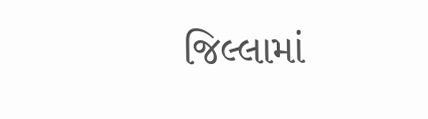જિલ્લામાં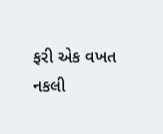ફરી એક વખત નકલી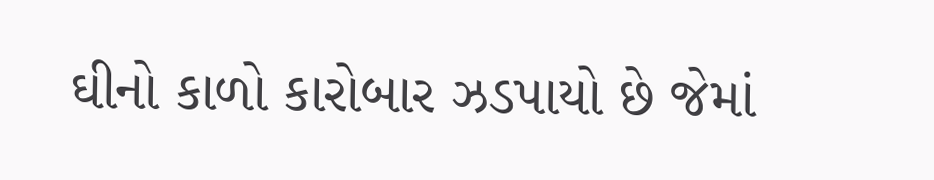ઘીનો કાળો કારોબાર ઝડપાયો છે જેમાં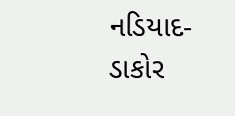નડિયાદ-ડાકોર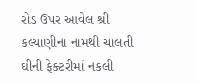રોડ ઉપર આવેલ શ્રી કલ્યાણીના નામથી ચાલતી ઘીની ફેક્ટરીમાં નકલી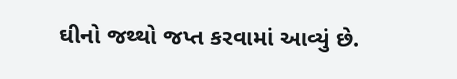ઘીનો જથ્થો જપ્ત કરવામાં આવ્યું છે.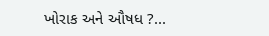ખોરાક અને ઔષધ ?...